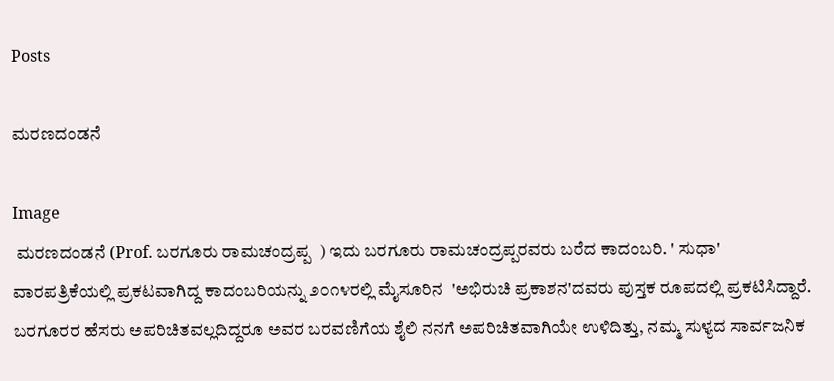Posts

ಮರಣದಂಡನೆ

Image
 ಮರಣದಂಡನೆ (Prof. ಬರಗೂರು ರಾಮಚಂದ್ರಪ್ಪ  ) ಇದು ಬರಗೂರು ರಾಮಚಂದ್ರಪ್ಪರವರು ಬರೆದ ಕಾದಂಬರಿ. ' ಸುಧಾ' ವಾರಪತ್ರಿಕೆಯಲ್ಲಿ ಪ್ರಕಟವಾಗಿದ್ದ ಕಾದಂಬರಿಯನ್ನು ೨೦೧೪ರಲ್ಲಿ ಮೈಸೂರಿನ  'ಅಭಿರುಚಿ ಪ್ರಕಾಶನ'ದವರು ಪುಸ್ತಕ ರೂಪದಲ್ಲಿ ಪ್ರಕಟಿಸಿದ್ದಾರೆ. ಬರಗೂರರ ಹೆಸರು ಅಪರಿಚಿತವಲ್ಲದಿದ್ದರೂ ಅವರ ಬರವಣಿಗೆಯ ಶೈಲಿ ನನಗೆ ಅಪರಿಚಿತವಾಗಿಯೇ ಉಳಿದಿತ್ತು, ನಮ್ಮ ಸುಳ್ಯದ ಸಾರ್ವಜನಿಕ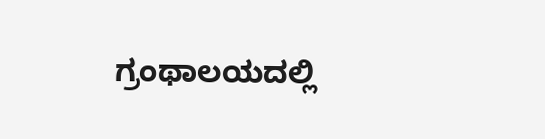ಗ್ರಂಥಾಲಯದಲ್ಲಿ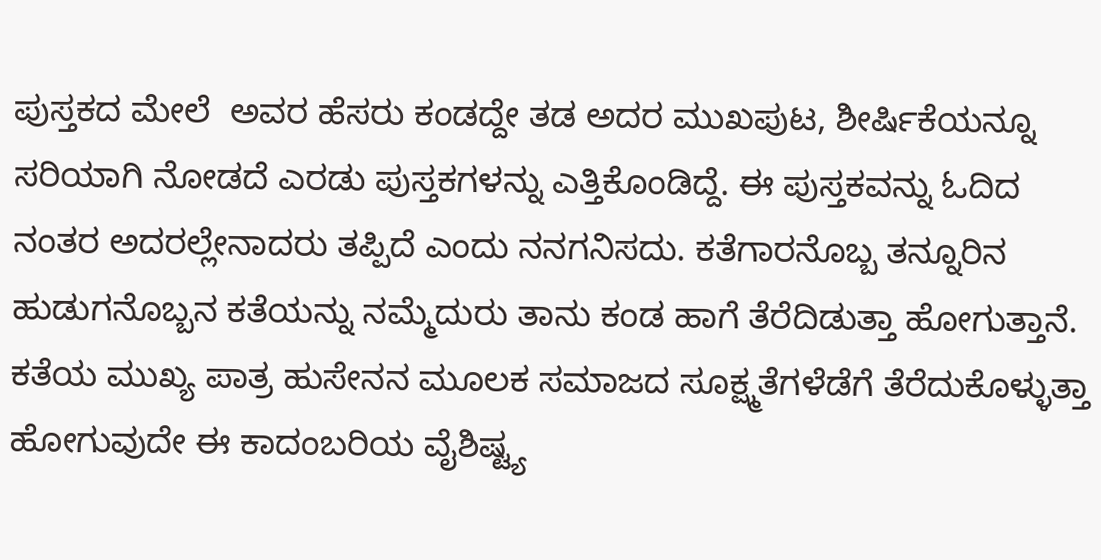ಪುಸ್ತಕದ ಮೇಲೆ  ಅವರ ಹೆಸರು ಕಂಡದ್ದೇ ತಡ ಅದರ ಮುಖಪುಟ, ಶೀರ್ಷಿಕೆಯನ್ನೂ ಸರಿಯಾಗಿ ನೋಡದೆ ಎರಡು ಪುಸ್ತಕಗಳನ್ನು ಎತ್ತಿಕೊಂಡಿದ್ದೆ. ಈ ಪುಸ್ತಕವನ್ನು ಓದಿದ ನಂತರ ಅದರಲ್ಲೇನಾದರು ತಪ್ಪಿದೆ ಎಂದು ನನಗನಿಸದು. ಕತೆಗಾರನೊಬ್ಬ ತನ್ನೂರಿನ ಹುಡುಗನೊಬ್ಬನ ಕತೆಯನ್ನು ನಮ್ಮೆದುರು ತಾನು ಕಂಡ ಹಾಗೆ ತೆರೆದಿಡುತ್ತಾ ಹೋಗುತ್ತಾನೆ. ಕತೆಯ ಮುಖ್ಯ ಪಾತ್ರ ಹುಸೇನನ ಮೂಲಕ ಸಮಾಜದ ಸೂಕ್ಷ್ಮತೆಗಳೆಡೆಗೆ ತೆರೆದುಕೊಳ್ಳುತ್ತಾ ಹೋಗುವುದೇ ಈ ಕಾದಂಬರಿಯ ವೈಶಿಷ್ಟ್ಯ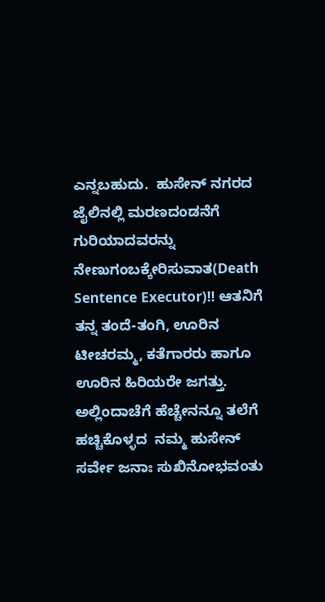ಎನ್ನಬಹುದು.  ಹುಸೇನ್ ನಗರದ ಜೈಲಿನಲ್ಲಿ ಮರಣದಂಡನೆಗೆ ಗುರಿಯಾದವರನ್ನು ನೇಣುಗಂಬಕ್ಕೇರಿಸುವಾತ(Death Sentence Executor)!! ಆತನಿಗೆ ತನ್ನ ತಂದೆ-ತಂಗಿ, ಊರಿನ ಟೀಚರಮ್ಮ, ಕತೆಗಾರರು ಹಾಗೂ ಊರಿನ ಹಿರಿಯರೇ ಜಗತ್ತು. ಅಲ್ಲಿಂದಾಚೆಗೆ ಹೆಚ್ಚೇನನ್ನೂ ತಲೆಗೆ ಹಚ್ಚಿಕೊಳ್ಳದ  ನಮ್ಮ ಹುಸೇನ್ ಸರ್ವೇ ಜನಾಃ ಸುಖಿನೋಭವಂತು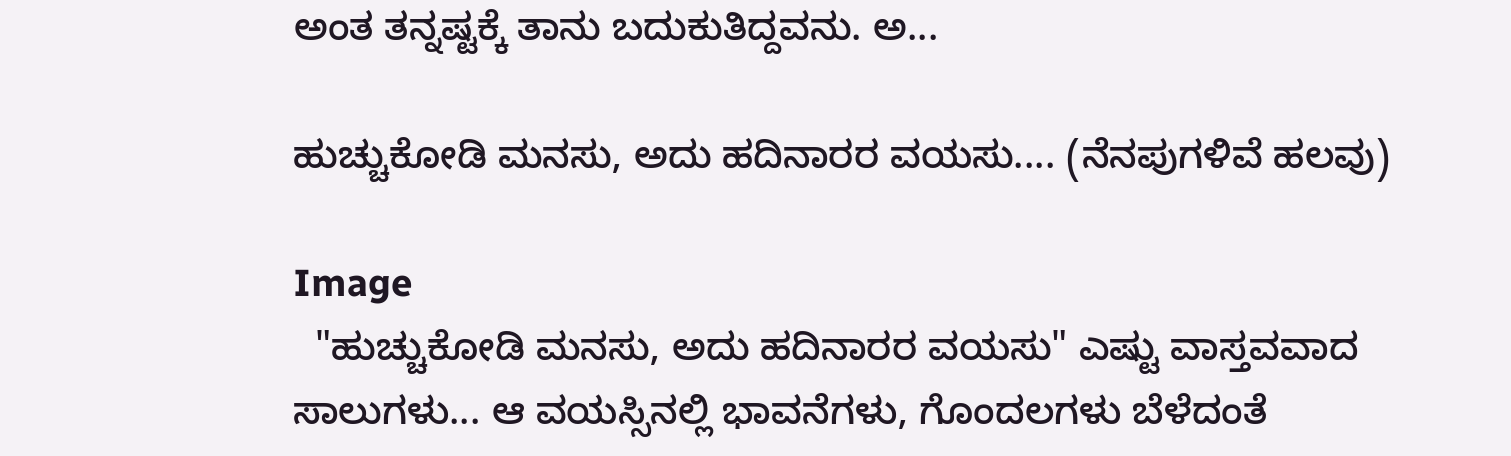ಅಂತ ತನ್ನಷ್ಟಕ್ಕೆ ತಾನು ಬದುಕುತಿದ್ದವನು. ಅ...

ಹುಚ್ಚುಕೋಡಿ ಮನಸು, ಅದು ಹದಿನಾರರ ವಯಸು.... (ನೆನಪುಗಳಿವೆ ಹಲವು)

Image
  "ಹುಚ್ಚುಕೋಡಿ ಮನಸು, ಅದು ಹದಿನಾರರ ವಯಸು" ಎಷ್ಟು ವಾಸ್ತವವಾದ ಸಾಲುಗಳು... ಆ ವಯಸ್ಸಿನಲ್ಲಿ ಭಾವನೆಗಳು, ಗೊಂದಲಗಳು ಬೆಳೆದಂತೆ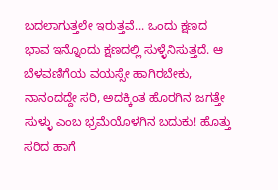ಬದಲಾಗುತ್ತಲೇ ಇರುತ್ತವೆ... ಒಂದು ಕ್ಷಣದ ಭಾವ ಇನ್ನೊಂದು ಕ್ಷಣದಲ್ಲಿ ಸುಳ್ಳೆನಿಸುತ್ತದೆ. ಆ ಬೆಳವಣಿಗೆಯ ವಯಸ್ಸೇ ಹಾಗಿರಬೇಕು, ನಾನಂದದ್ದೇ ಸರಿ, ಅದಕ್ಕಿಂತ ಹೊರಗಿನ ಜಗತ್ತೇ ಸುಳ್ಳು ಎಂಬ ಭ್ರಮೆಯೊಳಗಿನ ಬದುಕು! ಹೊತ್ತು ಸರಿದ ಹಾಗೆ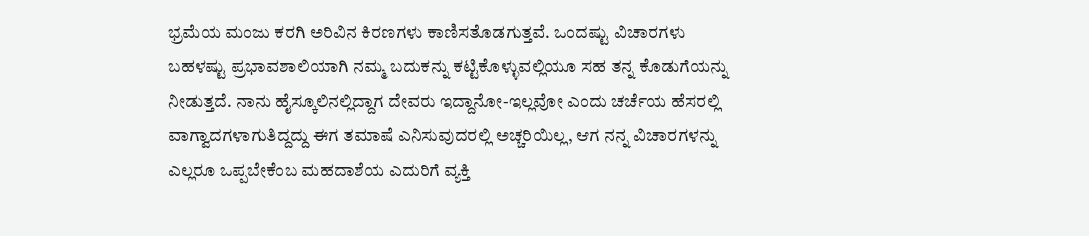ಭ್ರಮೆಯ ಮಂಜು ಕರಗಿ ಅರಿವಿನ ಕಿರಣಗಳು ಕಾಣಿಸತೊಡಗುತ್ತವೆ. ಒಂದಷ್ಟು ವಿಚಾರಗಳು ಬಹಳಷ್ಟು ಪ್ರಭಾವಶಾಲಿಯಾಗಿ ನಮ್ಮ ಬದುಕನ್ನು ಕಟ್ಟಿಕೊಳ್ಳುವಲ್ಲಿಯೂ ಸಹ ತನ್ನ ಕೊಡುಗೆಯನ್ನು ನೀಡುತ್ತದೆ. ನಾನು ಹೈಸ್ಕೂಲಿನಲ್ಲಿದ್ದಾಗ ದೇವರು ಇದ್ದಾನೋ-ಇಲ್ಲವೋ ಎಂದು ಚರ್ಚೆಯ ಹೆಸರಲ್ಲಿ ವಾಗ್ವಾದಗಳಾಗುತಿದ್ದದ್ದು ಈಗ ತಮಾಷೆ ಎನಿಸುವುದರಲ್ಲಿ ಅಚ್ಚರಿಯಿಲ್ಲ, ಆಗ ನನ್ನ ವಿಚಾರಗಳನ್ನು ಎಲ್ಲರೂ ಒಪ್ಪಬೇಕೆಂಬ ಮಹದಾಶೆಯ ಎದುರಿಗೆ ವ್ಯಕ್ತಿ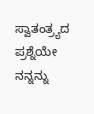ಸ್ವಾತಂತ್ರ್ಯದ ಪ್ರಶ್ನೆಯೇ ನನ್ನನ್ನು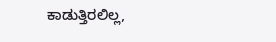ಕಾಡುತ್ತಿರಲಿಲ್ಲ,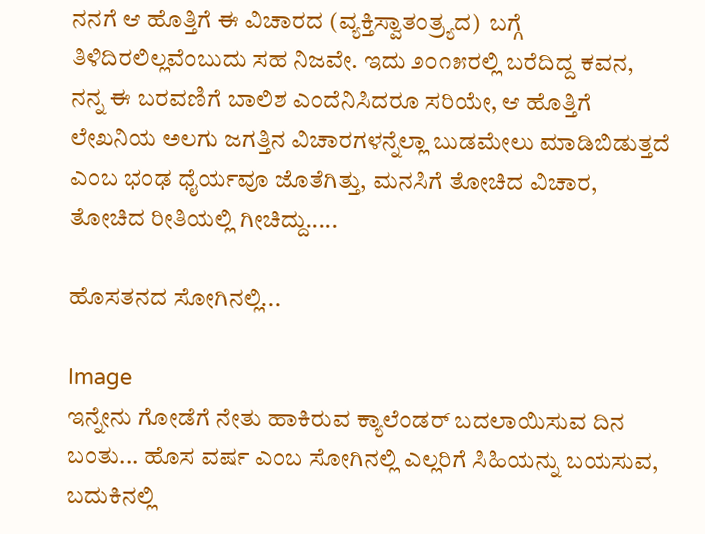ನನಗೆ ಆ ಹೊತ್ತಿಗೆ ಈ ವಿಚಾರದ (ವ್ಯಕ್ತಿಸ್ವಾತಂತ್ರ್ಯದ)  ಬಗ್ಗೆ ತಿಳಿದಿರಲಿಲ್ಲವೆಂಬುದು ಸಹ ನಿಜವೇ. ಇದು ೨೦೧೫ರಲ್ಲಿ ಬರೆದಿದ್ದ ಕವನ,  ನನ್ನ ಈ ಬರವಣಿಗೆ ಬಾಲಿಶ ಎಂದೆನಿಸಿದರೂ ಸರಿಯೇ, ಆ ಹೊತ್ತಿಗೆ ಲೇಖನಿಯ ಅಲಗು ಜಗತ್ತಿನ ವಿಚಾರಗಳನ್ನೆಲ್ಲಾ ಬುಡಮೇಲು ಮಾಡಿಬಿಡುತ್ತದೆ ಎಂಬ ಭಂಢ ಧೈರ್ಯವೂ ಜೊತೆಗಿತ್ತು, ಮನಸಿಗೆ ತೋಚಿದ ವಿಚಾರ, ತೋಚಿದ ರೀತಿಯಲ್ಲಿ ಗೀಚಿದ್ದು.....

ಹೊಸತನದ ಸೋಗಿನಲ್ಲಿ...

Image
ಇನ್ನೇನು ಗೋಡೆಗೆ ನೇತು ಹಾಕಿರುವ ಕ್ಯಾಲೆಂಡರ್ ಬದಲಾಯಿಸುವ ದಿನ ಬಂತು... ಹೊಸ ವರ್ಷ ಎಂಬ ಸೋಗಿನಲ್ಲಿ ಎಲ್ಲರಿಗೆ ಸಿಹಿಯನ್ನು ಬಯಸುವ, ಬದುಕಿನಲ್ಲಿ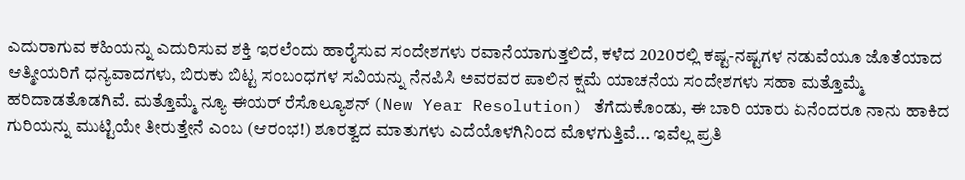ಎದುರಾಗುವ ಕಹಿಯನ್ನು ಎದುರಿಸುವ ಶಕ್ತಿ ಇರಲೆಂದು ಹಾರೈಸುವ ಸಂದೇಶಗಳು ರವಾನೆಯಾಗುತ್ತಲಿದೆ, ಕಳೆದ 2020ರಲ್ಲಿ ಕಷ್ಟ-ನಷ್ಟಗಳ ನಡುವೆಯೂ ಜೊತೆಯಾದ ಆತ್ಮೀಯರಿಗೆ ಧನ್ಯವಾದಗಳು, ಬಿರುಕು ಬಿಟ್ಟ ಸಂಬಂಧಗಳ ಸವಿಯನ್ನು ನೆನಪಿಸಿ ಅವರವರ ಪಾಲಿನ ಕ್ಷಮೆ ಯಾಚನೆಯ ಸಂದೇಶಗಳು ಸಹಾ ಮತ್ತೊಮ್ಮೆ ಹರಿದಾಡತೊಡಗಿವೆ. ಮತ್ತೊಮ್ಮೆ ನ್ಯೂ ಈಯರ್ ರೆಸೊಲ್ಯೂಶನ್ (New Year Resolution) ತೆಗೆದುಕೊಂಡು, ಈ ಬಾರಿ ಯಾರು ಏನೆಂದರೂ ನಾನು ಹಾಕಿದ ಗುರಿಯನ್ನು ಮುಟ್ಟಿಯೇ ತೀರುತ್ತೇನೆ ಎಂಬ (ಆರಂಭ!) ಶೂರತ್ವದ ಮಾತುಗಳು ಎದೆಯೊಳಗಿನಿಂದ ಮೊಳಗುತ್ತಿವೆ... ಇವೆಲ್ಲ ಪ್ರತಿ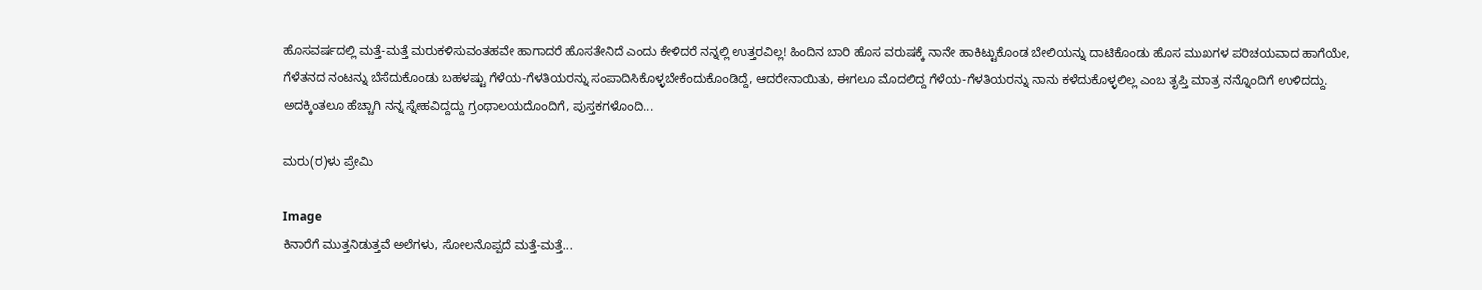ಹೊಸವರ್ಷದಲ್ಲಿ ಮತ್ತೆ-ಮತ್ತೆ ಮರುಕಳಿಸುವಂತಹವೇ ಹಾಗಾದರೆ ಹೊಸತೇನಿದೆ ಎಂದು ಕೇಳಿದರೆ ನನ್ನಲ್ಲಿ ಉತ್ತರವಿಲ್ಲ! ಹಿಂದಿನ ಬಾರಿ ಹೊಸ ವರುಷಕ್ಕೆ ನಾನೇ ಹಾಕಿಟ್ಟುಕೊಂಡ ಬೇಲಿಯನ್ನು ದಾಟಿಕೊಂಡು ಹೊಸ ಮುಖಗಳ ಪರಿಚಯವಾದ ಹಾಗೆಯೇ, ಗೆಳೆತನದ ನಂಟನ್ನು ಬೆಸೆದುಕೊಂಡು ಬಹಳಷ್ಟು ಗೆಳೆಯ-ಗೆಳತಿಯರನ್ನು ಸಂಪಾದಿಸಿಕೊಳ್ಳಬೇಕೆಂದುಕೊಂಡಿದ್ದೆ, ಆದರೇನಾಯಿತು, ಈಗಲೂ ಮೊದಲಿದ್ದ ಗೆಳೆಯ-ಗೆಳತಿಯರನ್ನು ನಾನು ಕಳೆದುಕೊಳ್ಳಲಿಲ್ಲ ಎಂಬ ತೃಪ್ತಿ ಮಾತ್ರ ನನ್ನೊಂದಿಗೆ ಉಳಿದದ್ದು. ಅದಕ್ಕಿಂತಲೂ ಹೆಚ್ಚಾಗಿ ನನ್ನ ಸ್ನೇಹವಿದ್ದದ್ದು ಗ್ರಂಥಾಲಯದೊಂದಿಗೆ, ಪುಸ್ತಕಗಳೊಂದಿ...

ಮರು(ರ)ಳು ಪ್ರೇಮಿ

Image
ಕಿನಾರೆಗೆ ಮುತ್ತನಿಡುತ್ತವೆ ಅಲೆಗಳು, ಸೋಲನೊಪ್ಪದೆ ಮತ್ತೆ-ಮತ್ತೆ...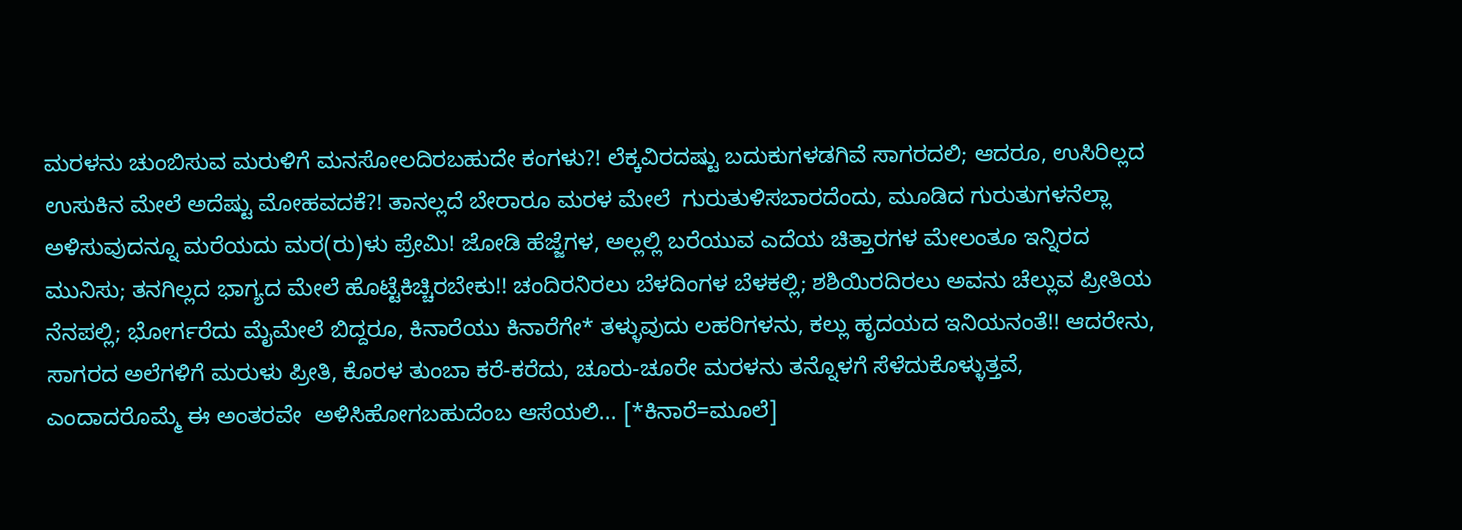ಮರಳನು ಚುಂಬಿಸುವ ಮರುಳಿಗೆ ಮನಸೋಲದಿರಬಹುದೇ ಕಂಗಳು?! ಲೆಕ್ಕವಿರದಷ್ಟು ಬದುಕುಗಳಡಗಿವೆ ಸಾಗರದಲಿ; ಆದರೂ, ಉಸಿರಿಲ್ಲದ ಉಸುಕಿನ ಮೇಲೆ ಅದೆಷ್ಟು ಮೋಹವದಕೆ?! ತಾನಲ್ಲದೆ ಬೇರಾರೂ ಮರಳ ಮೇಲೆ  ಗುರುತುಳಿಸಬಾರದೆಂದು, ಮೂಡಿದ ಗುರುತುಗಳನೆಲ್ಲಾ ಅಳಿಸುವುದನ್ನೂ ಮರೆಯದು ಮರ(ರು)ಳು ಪ್ರೇಮಿ! ಜೋಡಿ ಹೆಜ್ಜೆಗಳ, ಅಲ್ಲಲ್ಲಿ ಬರೆಯುವ ಎದೆಯ ಚಿತ್ತಾರಗಳ ಮೇಲಂತೂ ಇನ್ನಿರದ ಮುನಿಸು; ತನಗಿಲ್ಲದ ಭಾಗ್ಯದ ಮೇಲೆ ಹೊಟ್ಟೆಕಿಚ್ಚಿರಬೇಕು!! ಚಂದಿರನಿರಲು ಬೆಳದಿಂಗಳ ಬೆಳಕಲ್ಲಿ; ಶಶಿಯಿರದಿರಲು ಅವನು ಚೆಲ್ಲುವ ಪ್ರೀತಿಯ ನೆನಪಲ್ಲಿ; ಭೋರ್ಗರೆದು ಮೈಮೇಲೆ ಬಿದ್ದರೂ, ಕಿನಾರೆಯು ಕಿನಾರೆಗೇ* ತಳ್ಳುವುದು ಲಹರಿಗಳನು, ಕಲ್ಲು ಹೃದಯದ ಇನಿಯನಂತೆ!! ಆದರೇನು, ಸಾಗರದ ಅಲೆಗಳಿಗೆ ಮರುಳು ಪ್ರೀತಿ, ಕೊರಳ ತುಂಬಾ ಕರೆ-ಕರೆದು, ಚೂರು-ಚೂರೇ ಮರಳನು ತನ್ನೊಳಗೆ ಸೆಳೆದುಕೊಳ್ಳುತ್ತವೆ, ಎಂದಾದರೊಮ್ಮೆ ಈ ಅಂತರವೇ  ಅಳಿಸಿಹೋಗಬಹುದೆಂಬ ಆಸೆಯಲಿ... [*ಕಿನಾರೆ=ಮೂಲೆ]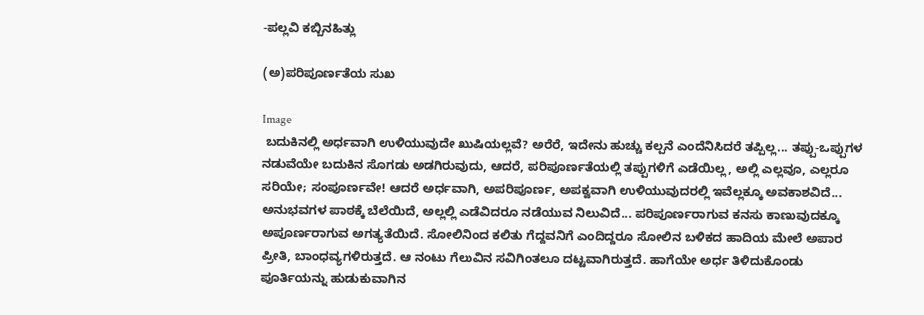-ಪಲ್ಲವಿ ಕಬ್ಬಿನಹಿತ್ಲು

(ಅ)ಪರಿಪೂರ್ಣತೆಯ ಸುಖ

Image
 ಬದುಕಿನಲ್ಲಿ ಅರ್ಧವಾಗಿ ಉಳಿಯುವುದೇ ಖುಷಿಯಲ್ಲವೆ? ಅರೆರೆ, ಇದೇನು ಹುಚ್ಚು ಕಲ್ಪನೆ ಎಂದೆನಿಸಿದರೆ ತಪ್ಪಿಲ್ಲ... ತಪ್ಪು-ಒಪ್ಪುಗಳ ನಡುವೆಯೇ ಬದುಕಿನ ಸೊಗಡು ಅಡಗಿರುವುದು, ಆದರೆ, ಪರಿಪೂರ್ಣತೆಯಲ್ಲಿ ತಪ್ಪುಗಳಿಗೆ ಎಡೆಯಿಲ್ಲ, ಅಲ್ಲಿ ಎಲ್ಲವೂ, ಎಲ್ಲರೂ ಸರಿಯೇ; ಸಂಪೂರ್ಣವೇ! ಆದರೆ ಅರ್ಧವಾಗಿ, ಅಪರಿಪೂರ್ಣ, ಅಪಕ್ವವಾಗಿ ಉಳಿಯುವುದರಲ್ಲಿ ಇವೆಲ್ಲಕ್ಕೂ ಅವಕಾಶವಿದೆ... ಅನುಭವಗಳ ಪಾಠಕ್ಕೆ ಬೆಲೆಯಿದೆ, ಅಲ್ಲಲ್ಲಿ ಎಡೆವಿದರೂ ನಡೆಯುವ ನಿಲುವಿದೆ... ಪರಿಪೂರ್ಣರಾಗುವ ಕನಸು ಕಾಣುವುದಕ್ಕೂ ಅಪೂರ್ಣರಾಗುವ ಅಗತ್ಯತೆಯಿದೆ. ಸೋಲಿನಿಂದ ಕಲಿತು ಗೆದ್ದವನಿಗೆ ಎಂದಿದ್ದರೂ ಸೋಲಿನ ಬಳಿಕದ ಹಾದಿಯ ಮೇಲೆ ಅಪಾರ ಪ್ರೀತಿ, ಬಾಂಧವ್ಯಗಳಿರುತ್ತದೆ. ಆ ನಂಟು ಗೆಲುವಿನ ಸವಿಗಿಂತಲೂ ದಟ್ಟವಾಗಿರುತ್ತದೆ. ಹಾಗೆಯೇ ಅರ್ಧ ತಿಳಿದುಕೊಂಡು ಪೂರ್ತಿಯನ್ನು ಹುಡುಕುವಾಗಿನ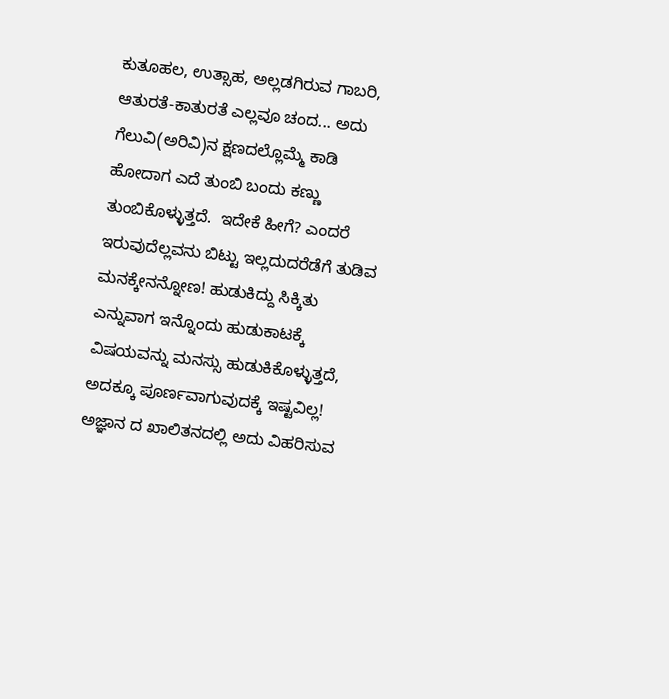ಕುತೂಹಲ, ಉತ್ಸಾಹ, ಅಲ್ಲಡಗಿರುವ ಗಾಬರಿ, ಆತುರತೆ-ಕಾತುರತೆ ಎಲ್ಲವೂ ಚಂದ... ಅದು ಗೆಲುವಿ(ಅರಿವಿ)ನ ಕ್ಷಣದಲ್ಲೊಮ್ಮೆ ಕಾಡಿ ಹೋದಾಗ ಎದೆ ತುಂಬಿ ಬಂದು ಕಣ್ಣು ತುಂಬಿಕೊಳ್ಳುತ್ತದೆ.  ಇದೇಕೆ ಹೀಗೆ? ಎಂದರೆ ಇರುವುದೆಲ್ಲವನು ಬಿಟ್ಟು ಇಲ್ಲದುದರೆಡೆಗೆ ತುಡಿವ ಮನಕ್ಕೇನನ್ನೋಣ! ಹುಡುಕಿದ್ದು ಸಿಕ್ಕಿತು ಎನ್ನುವಾಗ ಇನ್ನೊಂದು ಹುಡುಕಾಟಕ್ಕೆ ವಿಷಯವನ್ನು ಮನಸ್ಸು ಹುಡುಕಿಕೊಳ್ಳುತ್ತದೆ, ಅದಕ್ಕೂ ಪೂರ್ಣವಾಗುವುದಕ್ಕೆ ಇಷ್ಟವಿಲ್ಲ!  ಅಜ್ಞಾನ ದ ಖಾಲಿತನದಲ್ಲಿ ಅದು ವಿಹರಿಸುವ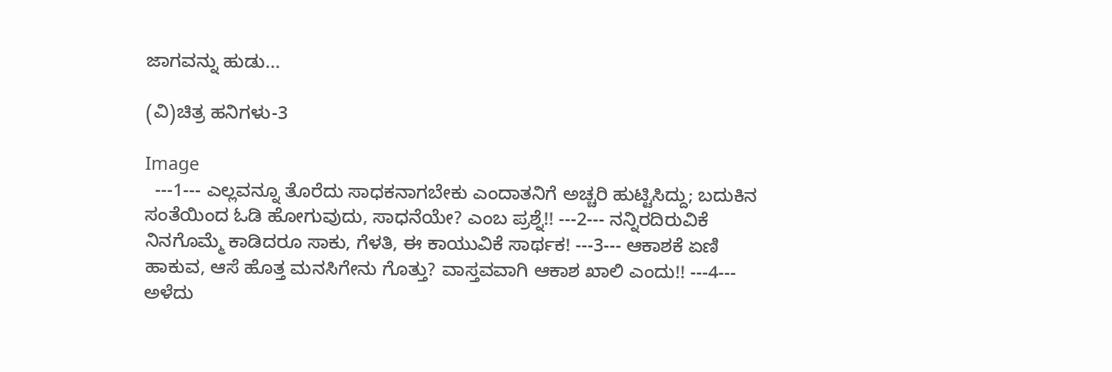ಜಾಗವನ್ನು ಹುಡು...

(ವಿ)ಚಿತ್ರ ಹನಿಗಳು-3

Image
  ---1--- ಎಲ್ಲವನ್ನೂ ತೊರೆದು ಸಾಧಕನಾಗಬೇಕು ಎಂದಾತನಿಗೆ ಅಚ್ಚರಿ ಹುಟ್ಟಿಸಿದ್ದು; ಬದುಕಿನ ಸಂತೆಯಿಂದ ಓಡಿ ಹೋಗುವುದು, ಸಾಧನೆಯೇ? ಎಂಬ ಪ್ರಶ್ನೆ!! ---2--- ನನ್ನಿರದಿರುವಿಕೆ ನಿನಗೊಮ್ಮೆ ಕಾಡಿದರೂ ಸಾಕು, ಗೆಳತಿ, ಈ ಕಾಯುವಿಕೆ ಸಾರ್ಥಕ! ---3--- ಆಕಾಶಕೆ ಏಣಿ ಹಾಕುವ, ಆಸೆ ಹೊತ್ತ ಮನಸಿಗೇನು ಗೊತ್ತು? ವಾಸ್ತವವಾಗಿ ಆಕಾಶ ಖಾಲಿ ಎಂದು!! ---4--- ಅಳೆದು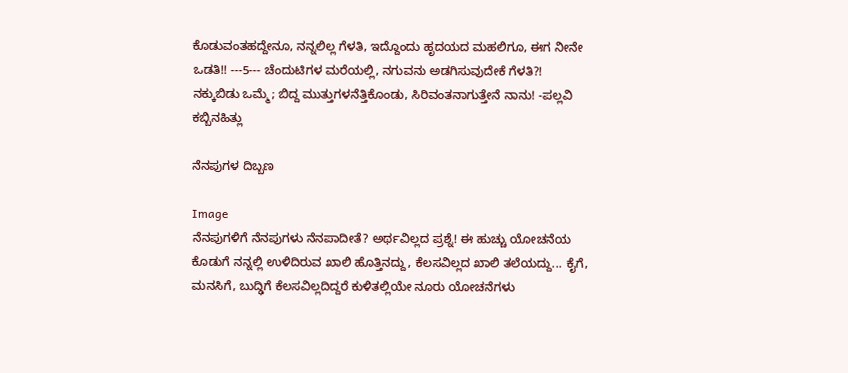ಕೊಡುವಂತಹದ್ದೇನೂ, ನನ್ನಲಿಲ್ಲ ಗೆಳತಿ, ಇದ್ದೊಂದು ಹೃದಯದ ಮಹಲಿಗೂ, ಈಗ ನೀನೇ ಒಡತಿ!! ---5--- ಚೆಂದುಟಿಗಳ ಮರೆಯಲ್ಲಿ, ನಗುವನು ಅಡಗಿಸುವುದೇಕೆ ಗೆಳತಿ?! ನಕ್ಕುಬಿಡು ಒಮ್ಮೆ; ಬಿದ್ದ ಮುತ್ತುಗಳನೆತ್ತಿಕೊಂಡು, ಸಿರಿವಂತನಾಗುತ್ತೇನೆ ನಾನು! -ಪಲ್ಲವಿ ಕಬ್ಬಿನಹಿತ್ಲು

ನೆನಪುಗಳ ದಿಬ್ಬಣ

Image
ನೆನಪುಗಳಿಗೆ ನೆನಪುಗಳು ನೆನಪಾದೀತೆ? ಅರ್ಥವಿಲ್ಲದ ಪ್ರಶ್ನೆ! ಈ ಹುಚ್ಚು ಯೋಚನೆಯ ಕೊಡುಗೆ ನನ್ನಲ್ಲಿ ಉಳಿದಿರುವ ಖಾಲಿ ಹೊತ್ತಿನದ್ದು, ಕೆಲಸವಿಲ್ಲದ ಖಾಲಿ ತಲೆಯದ್ದು... ಕೈಗೆ, ಮನಸಿಗೆ, ಬುದ್ಢಿಗೆ ಕೆಲಸವಿಲ್ಲದಿದ್ದರೆ ಕುಳಿತಲ್ಲಿಯೇ ನೂರು ಯೋಚನೆಗಳು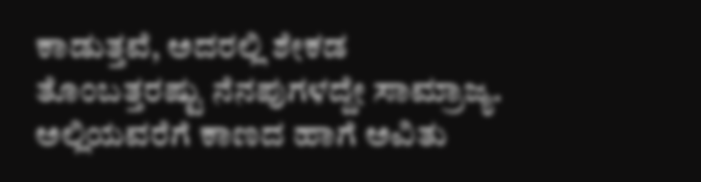ಕಾಡುತ್ತವೆ, ಅದರಲ್ಲಿ ಶೇಕಡ ತೊಂಬತ್ತರಷ್ಟು ನೆನಪುಗಳದ್ದೇ ಸಾಮ್ರಾಜ್ಯ. ಅಲ್ಲಿಯವರೆಗೆ ಕಾಣದ ಹಾಗೆ ಅವಿತು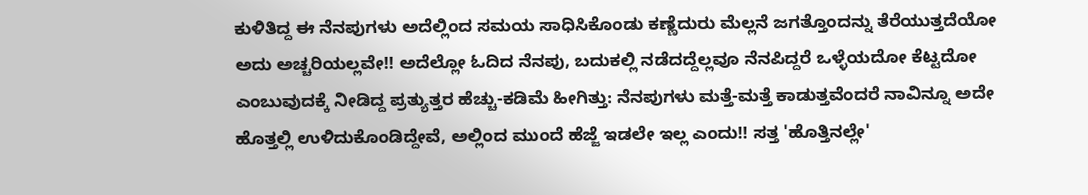ಕುಳಿತಿದ್ದ ಈ ನೆನಪುಗಳು ಅದೆಲ್ಲಿಂದ ಸಮಯ ಸಾಧಿಸಿಕೊಂಡು ಕಣ್ಣೆದುರು ಮೆಲ್ಲನೆ ಜಗತ್ತೊಂದನ್ನು ತೆರೆಯುತ್ತದೆಯೋ ಅದು ಅಚ್ಚರಿಯಲ್ಲವೇ!! ಅದೆಲ್ಲೋ ಓದಿದ ನೆನಪು, ಬದುಕಲ್ಲಿ ನಡೆದದ್ದೆಲ್ಲವೂ ನೆನಪಿದ್ದರೆ ಒಳ್ಳೆಯದೋ ಕೆಟ್ಟದೋ ಎಂಬುವುದಕ್ಕೆ ನೀಡಿದ್ದ ಪ್ರತ್ಯುತ್ತರ ಹೆಚ್ಚು-ಕಡಿಮೆ ಹೀಗಿತ್ತು: ನೆನಪುಗಳು ಮತ್ತೆ-ಮತ್ತೆ ಕಾಡುತ್ತವೆಂದರೆ ನಾವಿನ್ನೂ ಅದೇ ಹೊತ್ತಲ್ಲಿ ಉಳಿದುಕೊಂಡಿದ್ದೇವೆ, ಅಲ್ಲಿಂದ ಮುಂದೆ ಹೆಜ್ಜೆ ಇಡಲೇ ಇಲ್ಲ ಎಂದು!! ಸತ್ತ 'ಹೊತ್ತಿನಲ್ಲೇ'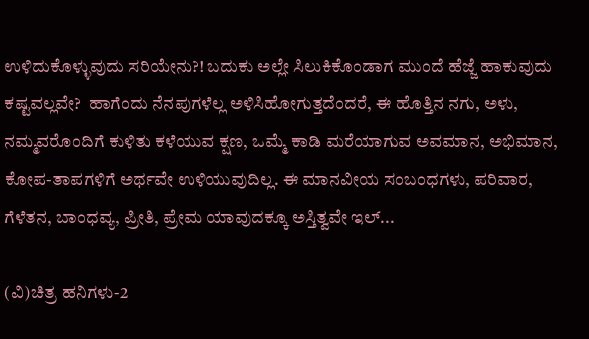ಉಳಿದುಕೊಳ್ಳುವುದು ಸರಿಯೇನು?! ಬದುಕು ಅಲ್ಲೇ ಸಿಲುಕಿಕೊಂಡಾಗ ಮುಂದೆ ಹೆಜ್ಜೆ ಹಾಕುವುದು ಕಷ್ಟವಲ್ಲವೇ?  ಹಾಗೆಂದು ನೆನಪುಗಳೆಲ್ಲ ಅಳಿಸಿಹೋಗುತ್ತದೆಂದರೆ, ಈ ಹೊತ್ತಿನ ನಗು, ಅಳು, ನಮ್ಮವರೊಂದಿಗೆ ಕುಳಿತು ಕಳೆಯುವ ಕ್ಷಣ, ಒಮ್ಮೆ ಕಾಡಿ ಮರೆಯಾಗುವ ಅವಮಾನ, ಅಭಿಮಾನ, ಕೋಪ-ತಾಪಗಳಿಗೆ ಅರ್ಥವೇ ಉಳಿಯುವುದಿಲ್ಲ. ಈ ಮಾನವೀಯ ಸಂಬಂಧಗಳು, ಪರಿವಾರ, ಗೆಳೆತನ, ಬಾಂಧವ್ಯ, ಪ್ರೀತಿ, ಪ್ರೇಮ ಯಾವುದಕ್ಕೂ ಅಸ್ತಿತ್ವವೇ ಇಲ್...

(ವಿ)ಚಿತ್ರ ಹನಿಗಳು-2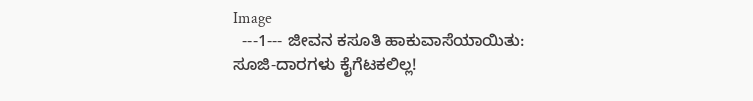Image
  ---1--- ಜೀವನ ಕಸೂತಿ ಹಾಕುವಾಸೆಯಾಯಿತು: ಸೂಜಿ-ದಾರಗಳು ಕೈಗೆಟಕಲಿಲ್ಲ!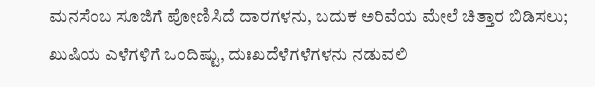ಮನಸೆಂಬ ಸೂಜಿಗೆ ಪೋಣಿಸಿದೆ ದಾರಗಳನು, ಬದುಕ ಅರಿವೆಯ ಮೇಲೆ ಚಿತ್ತಾರ ಬಿಡಿಸಲು; ಖುಷಿಯ ಎಳೆಗಳಿಗೆ ಒಂದಿಷ್ಟು, ದುಃಖದೆಳೆಗಳೆಗಳನು ನಡುವಲಿ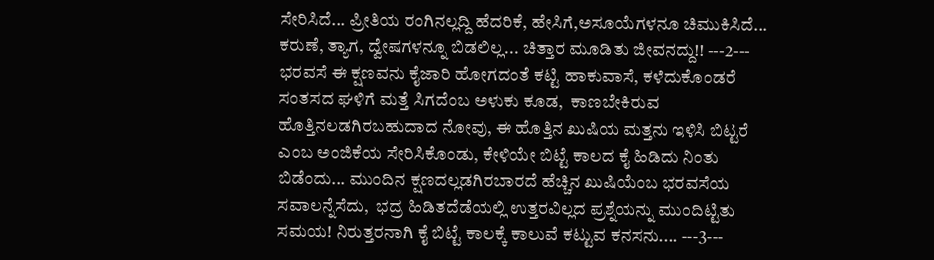ಸೇರಿಸಿದೆ... ಪ್ರೀತಿಯ ರಂಗಿನಲ್ಲದ್ದಿ ಹೆದರಿಕೆ, ಹೇಸಿಗೆ,ಅಸೂಯೆಗಳನೂ ಚಿಮುಕಿಸಿದೆ... ಕರುಣೆ, ತ್ಯಾಗ, ದ್ವೇಷಗಳನ್ನೂ ಬಿಡಲಿಲ್ಲ... ಚಿತ್ತಾರ ಮೂಡಿತು ಜೀವನದ್ದು!! ---2--- ಭರವಸೆ ಈ ಕ್ಷಣವನು ಕೈಜಾರಿ ಹೋಗದಂತೆ ಕಟ್ಟಿ ಹಾಕುವಾಸೆ, ಕಳೆದುಕೊಂಡರೆ ಸಂತಸದ ಘಳಿಗೆ ಮತ್ತೆ ಸಿಗದೆಂಬ ಅಳುಕು ಕೂಡ,  ಕಾಣಬೇಕಿರುವ ಹೊತ್ತಿನಲಡಗಿರಬಹುದಾದ ನೋವು, ಈ ಹೊತ್ತಿನ ಖುಷಿಯ ಮತ್ತನು ಇಳಿಸಿ ಬಿಟ್ಟರೆ ಎಂಬ ಅಂಜಿಕೆಯ ಸೇರಿಸಿಕೊಂಡು, ಕೇಳಿಯೇ ಬಿಟ್ಟೆ ಕಾಲದ ಕೈ ಹಿಡಿದು ನಿಂತು ಬಿಡೆಂದು... ಮುಂದಿನ ಕ್ಷಣದಲ್ಲಡಗಿರಬಾರದೆ ಹೆಚ್ಚಿನ ಖುಷಿಯೆಂಬ ಭರವಸೆಯ ಸವಾಲನ್ನೆಸೆದು,  ಭದ್ರ ಹಿಡಿತದೆಡೆಯಲ್ಲಿ ಉತ್ತರವಿಲ್ಲದ ಪ್ರಶ್ನೆಯನ್ನು ಮುಂದಿಟ್ಟಿತು ಸಮಯ! ನಿರುತ್ತರನಾಗಿ ಕೈ ಬಿಟ್ಟೆ ಕಾಲಕ್ಕೆ ಕಾಲುವೆ ಕಟ್ಟುವ ಕನಸನು.... ---3---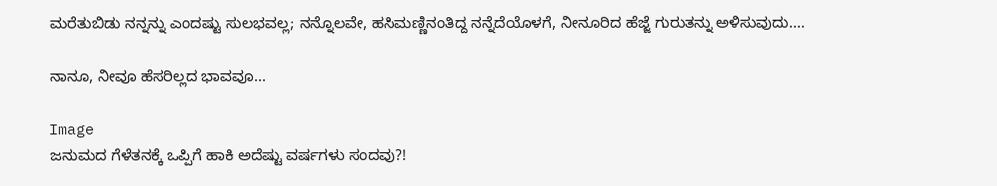ಮರೆತುಬಿಡು ನನ್ನನ್ನು ಎಂದಷ್ಟು ಸುಲಭವಲ್ಲ; ನನ್ನೊಲವೇ, ಹಸಿಮಣ್ಣಿನಂತಿದ್ದ ನನ್ನೆದೆಯೊಳಗೆ, ನೀನೂರಿದ ಹೆಜ್ಜೆ ಗುರುತನ್ನು ಅಳಿಸುವುದು....

ನಾನೂ, ನೀವೂ ಹೆಸರಿಲ್ಲದ ಭಾವವೂ...

Image
ಜನುಮದ ಗೆಳೆತನಕ್ಕೆ ಒಪ್ಪಿಗೆ ಹಾಕಿ ಅದೆಷ್ಟು ವರ್ಷಗಳು ಸಂದವು?!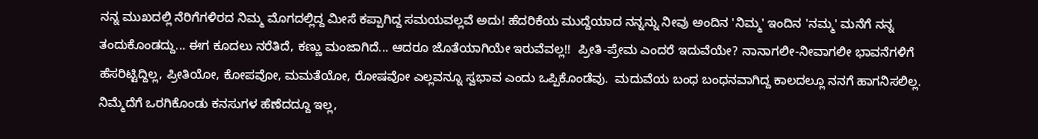ನನ್ನ ಮುಖದಲ್ಲಿ ನೆರಿಗೆಗಳಿರದ ನಿಮ್ಮ ಮೊಗದಲ್ಲಿದ್ದ ಮೀಸೆ ಕಪ್ಪಾಗಿದ್ದ ಸಮಯವಲ್ಲವೆ ಅದು! ಹೆದರಿಕೆಯ ಮುದ್ದೆಯಾದ ನನ್ನನ್ನು ನೀವು ಅಂದಿನ 'ನಿಮ್ಮ' ಇಂದಿನ 'ನಮ್ಮ' ಮನೆಗೆ ನನ್ನ ತಂದುಕೊಂಡದ್ದು... ಈಗ ಕೂದಲು ನರೆತಿದೆ, ಕಣ್ಣು ಮಂಜಾಗಿದೆ... ಆದರೂ ಜೊತೆಯಾಗಿಯೇ ಇರುವೆವಲ್ಲ!!  ಪ್ರೀತಿ-ಪ್ರೇಮ ಎಂದರೆ ಇದುವೆಯೇ? ನಾನಾಗಲೀ-ನೀವಾಗಲೀ ಭಾವನೆಗಳಿಗೆ ಹೆಸರಿಟ್ಟಿದ್ದಿಲ್ಲ, ಪ್ರೀತಿಯೋ, ಕೋಪವೋ, ಮಮತೆಯೋ, ರೋಷವೋ ಎಲ್ಲವನ್ನೂ ಸ್ವಭಾವ ಎಂದು ಒಪ್ಪಿಕೊಂಡೆವು.  ಮದುವೆಯ ಬಂಧ ಬಂಧನವಾಗಿದ್ದ ಕಾಲದಲ್ಲೂ ನನಗೆ ಹಾಗನಿಸಲಿಲ್ಲ. ನಿಮ್ಮೆದೆಗೆ ಒರಗಿಕೊಂಡು ಕನಸುಗಳ ಹೆಣೆದದ್ದೂ ಇಲ್ಲ,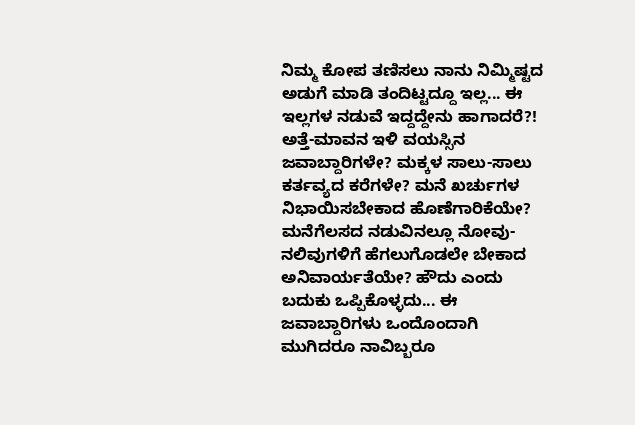ನಿಮ್ಮ ಕೋಪ ತಣಿಸಲು ನಾನು ನಿಮ್ಮಿಷ್ಟದ ಅಡುಗೆ ಮಾಡಿ ತಂದಿಟ್ಟದ್ದೂ ಇಲ್ಲ... ಈ ಇಲ್ಲಗಳ ನಡುವೆ ಇದ್ದದ್ದೇನು ಹಾಗಾದರೆ?! ಅತ್ತೆ-ಮಾವನ ಇಳಿ ವಯಸ್ಸಿನ ಜವಾಬ್ದಾರಿಗಳೇ? ಮಕ್ಕಳ ಸಾಲು-ಸಾಲು ಕರ್ತವ್ಯದ ಕರೆಗಳೇ? ಮನೆ ಖರ್ಚುಗಳ ನಿಭಾಯಿಸಬೇಕಾದ ಹೊಣೆಗಾರಿಕೆಯೇ? ಮನೆಗೆಲಸದ ನಡುವಿನಲ್ಲೂ ನೋವು- ನಲಿವುಗಳಿಗೆ ಹೆಗಲುಗೊಡಲೇ ಬೇಕಾದ ಅನಿವಾರ್ಯತೆಯೇ? ಹೌದು ಎಂದು ಬದುಕು ಒಪ್ಪಿಕೊಳ್ಳದು... ಈ ಜವಾಬ್ದಾರಿಗಳು ಒಂದೊಂದಾಗಿ ಮುಗಿದರೂ ನಾವಿಬ್ಬರೂ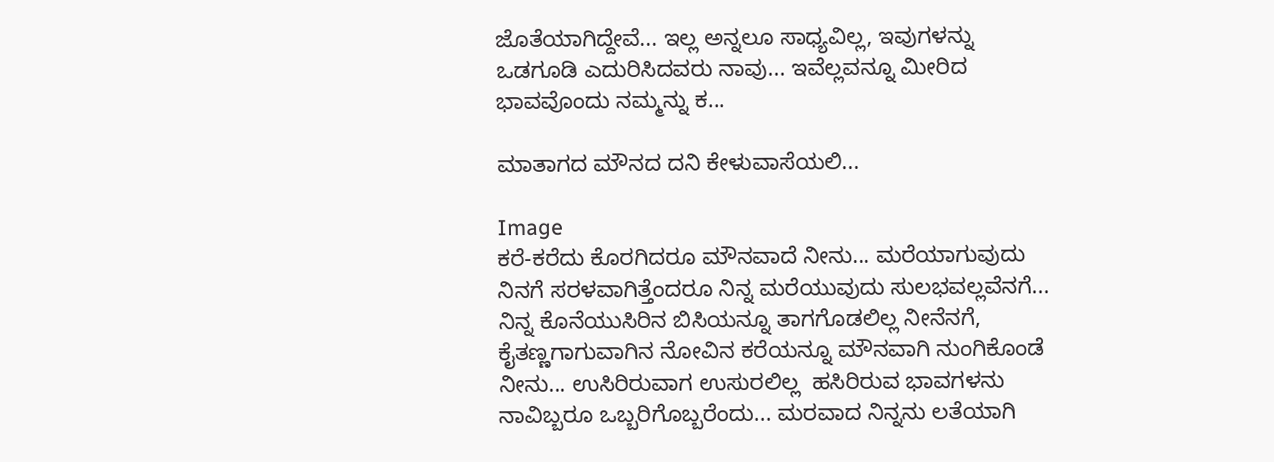ಜೊತೆಯಾಗಿದ್ದೇವೆ... ಇಲ್ಲ ಅನ್ನಲೂ ಸಾಧ್ಯವಿಲ್ಲ, ಇವುಗಳನ್ನು ಒಡಗೂಡಿ ಎದುರಿಸಿದವರು ನಾವು... ಇವೆಲ್ಲವನ್ನೂ ಮೀರಿದ ಭಾವವೊಂದು ನಮ್ಮನ್ನು ಕ...

ಮಾತಾಗದ ಮೌನದ ದನಿ ಕೇಳುವಾಸೆಯಲಿ...

Image
ಕರೆ-ಕರೆದು ಕೊರಗಿದರೂ ಮೌನವಾದೆ ನೀನು... ಮರೆಯಾಗುವುದು ನಿನಗೆ ಸರಳವಾಗಿತ್ತೆಂದರೂ ನಿನ್ನ ಮರೆಯುವುದು ಸುಲಭವಲ್ಲವೆನಗೆ... ನಿನ್ನ ಕೊನೆಯುಸಿರಿನ ಬಿಸಿಯನ್ನೂ ತಾಗಗೊಡಲಿಲ್ಲ ನೀನೆನಗೆ,  ಕೈತಣ್ಣಗಾಗುವಾಗಿನ ನೋವಿನ ಕರೆಯನ್ನೂ ಮೌನವಾಗಿ ನುಂಗಿಕೊಂಡೆ ನೀನು... ಉಸಿರಿರುವಾಗ ಉಸುರಲಿಲ್ಲ  ಹಸಿರಿರುವ ಭಾವಗಳನು ನಾವಿಬ್ಬರೂ ಒಬ್ಬರಿಗೊಬ್ಬರೆಂದು... ಮರವಾದ ನಿನ್ನನು ಲತೆಯಾಗಿ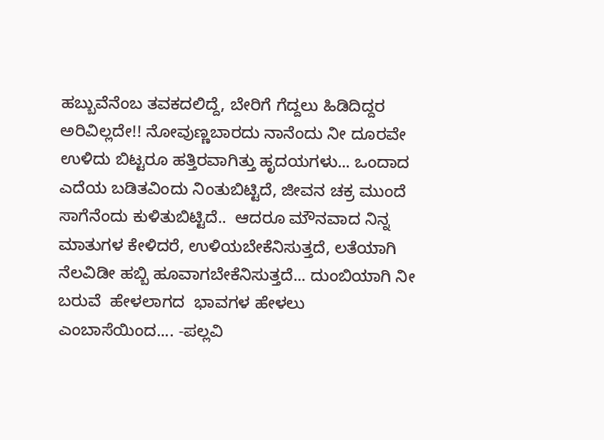ಹಬ್ಬುವೆನೆಂಬ ತವಕದಲಿದ್ದೆ, ಬೇರಿಗೆ ಗೆದ್ದಲು ಹಿಡಿದಿದ್ದರ ಅರಿವಿಲ್ಲದೇ!! ನೋವುಣ್ಣಬಾರದು ನಾನೆಂದು ನೀ ದೂರವೇ ಉಳಿದು ಬಿಟ್ಟರೂ ಹತ್ತಿರವಾಗಿತ್ತು ಹೃದಯಗಳು... ಒಂದಾದ ಎದೆಯ ಬಡಿತವಿಂದು ನಿಂತುಬಿಟ್ಟಿದೆ, ಜೀವನ ಚಕ್ರ ಮುಂದೆ ಸಾಗೆನೆಂದು ಕುಳಿತುಬಿಟ್ಟಿದೆ..  ಆದರೂ ಮೌನವಾದ ನಿನ್ನ ಮಾತುಗಳ ಕೇಳಿದರೆ, ಉಳಿಯಬೇಕೆನಿಸುತ್ತದೆ, ಲತೆಯಾಗಿ ನೆಲವಿಡೀ ಹಬ್ಬಿ ಹೂವಾಗಬೇಕೆನಿಸುತ್ತದೆ... ದುಂಬಿಯಾಗಿ ನೀ ಬರುವೆ  ಹೇಳಲಾಗದ  ಭಾವಗಳ ಹೇಳಲು ಎಂಬಾಸೆಯಿಂದ.... -ಪಲ್ಲವಿ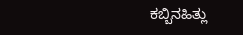ಕಬ್ಬಿನಹಿತ್ಲು